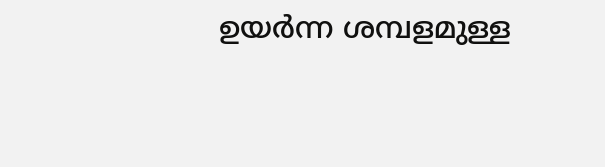ഉയർന്ന ശമ്പളമുള്ള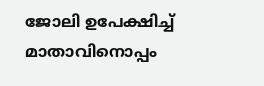ജോലി ഉപേക്ഷിച്ച് മാതാവിനൊപ്പം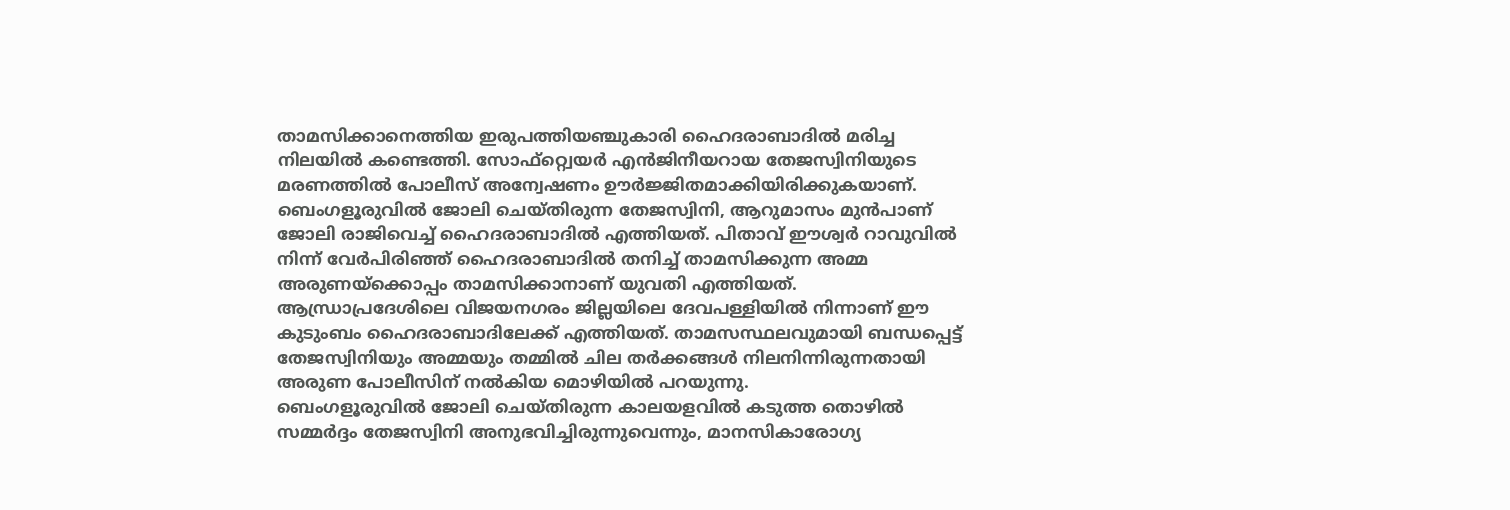താമസിക്കാനെത്തിയ ഇരുപത്തിയഞ്ചുകാരി ഹൈദരാബാദിൽ മരിച്ച നിലയിൽ കണ്ടെത്തി. സോഫ്റ്റ്വെയർ എൻജിനീയറായ തേജസ്വിനിയുടെ മരണത്തിൽ പോലീസ് അന്വേഷണം ഊർജ്ജിതമാക്കിയിരിക്കുകയാണ്.
ബെംഗളൂരുവിൽ ജോലി ചെയ്തിരുന്ന തേജസ്വിനി, ആറുമാസം മുൻപാണ് ജോലി രാജിവെച്ച് ഹൈദരാബാദിൽ എത്തിയത്. പിതാവ് ഈശ്വർ റാവുവിൽ നിന്ന് വേർപിരിഞ്ഞ് ഹൈദരാബാദിൽ തനിച്ച് താമസിക്കുന്ന അമ്മ അരുണയ്ക്കൊപ്പം താമസിക്കാനാണ് യുവതി എത്തിയത്.
ആന്ധ്രാപ്രദേശിലെ വിജയനഗരം ജില്ലയിലെ ദേവപള്ളിയിൽ നിന്നാണ് ഈ കുടുംബം ഹൈദരാബാദിലേക്ക് എത്തിയത്. താമസസ്ഥലവുമായി ബന്ധപ്പെട്ട് തേജസ്വിനിയും അമ്മയും തമ്മിൽ ചില തർക്കങ്ങൾ നിലനിന്നിരുന്നതായി അരുണ പോലീസിന് നൽകിയ മൊഴിയിൽ പറയുന്നു.
ബെംഗളൂരുവിൽ ജോലി ചെയ്തിരുന്ന കാലയളവിൽ കടുത്ത തൊഴിൽ സമ്മർദ്ദം തേജസ്വിനി അനുഭവിച്ചിരുന്നുവെന്നും, മാനസികാരോഗ്യ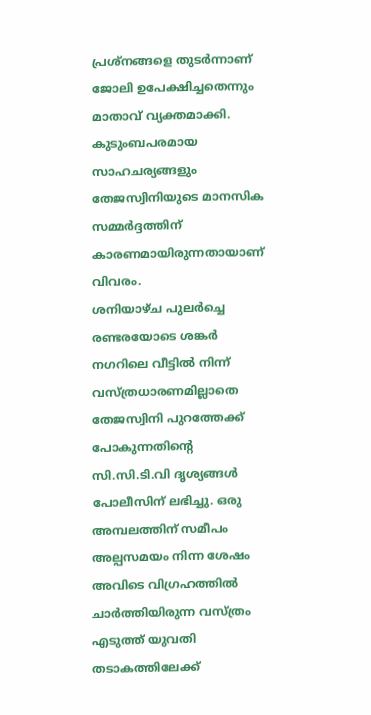പ്രശ്നങ്ങളെ തുടർന്നാണ് ജോലി ഉപേക്ഷിച്ചതെന്നും മാതാവ് വ്യക്തമാക്കി. കുടുംബപരമായ സാഹചര്യങ്ങളും തേജസ്വിനിയുടെ മാനസിക സമ്മർദ്ദത്തിന് കാരണമായിരുന്നതായാണ് വിവരം.
ശനിയാഴ്ച പുലർച്ചെ രണ്ടരയോടെ ശങ്കർ നഗറിലെ വീട്ടിൽ നിന്ന് വസ്ത്രധാരണമില്ലാതെ തേജസ്വിനി പുറത്തേക്ക് പോകുന്നതിന്റെ സി.സി.ടി.വി ദൃശ്യങ്ങൾ പോലീസിന് ലഭിച്ചു. ഒരു അമ്പലത്തിന് സമീപം അല്പസമയം നിന്ന ശേഷം അവിടെ വിഗ്രഹത്തിൽ ചാർത്തിയിരുന്ന വസ്ത്രം എടുത്ത് യുവതി തടാകത്തിലേക്ക്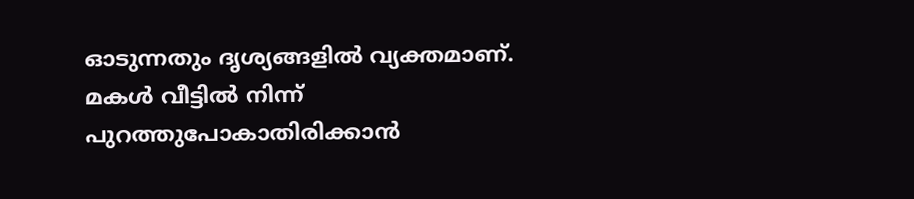ഓടുന്നതും ദൃശ്യങ്ങളിൽ വ്യക്തമാണ്.
മകൾ വീട്ടിൽ നിന്ന് പുറത്തുപോകാതിരിക്കാൻ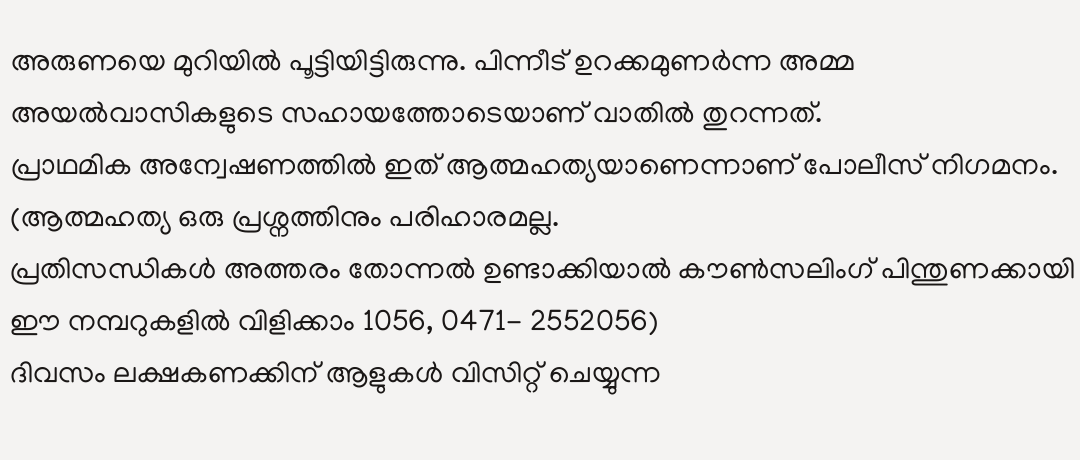അരുണയെ മുറിയിൽ പൂട്ടിയിട്ടിരുന്നു. പിന്നീട് ഉറക്കമുണർന്ന അമ്മ അയൽവാസികളുടെ സഹായത്തോടെയാണ് വാതിൽ തുറന്നത്.
പ്രാഥമിക അന്വേഷണത്തിൽ ഇത് ആത്മഹത്യയാണെന്നാണ് പോലീസ് നിഗമനം. (ആത്മഹത്യ ഒരു പ്രശ്നത്തിനും പരിഹാരമല്ല.
പ്രതിസന്ധികൾ അത്തരം തോന്നൽ ഉണ്ടാക്കിയാൽ കൗൺസലിംഗ് പിന്തുണക്കായി ഈ നമ്പറുകളിൽ വിളിക്കാം 1056, 0471- 2552056)
ദിവസം ലക്ഷകണക്കിന് ആളുകൾ വിസിറ്റ് ചെയ്യുന്ന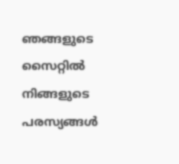ഞങ്ങളുടെ സൈറ്റിൽ നിങ്ങളുടെ പരസ്യങ്ങൾ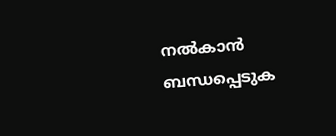നൽകാൻ ബന്ധപ്പെടുക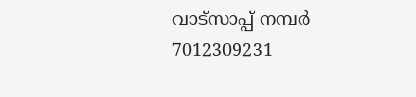വാട്സാപ്പ് നമ്പർ 7012309231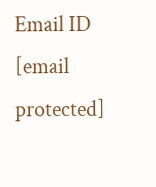Email ID [email protected]